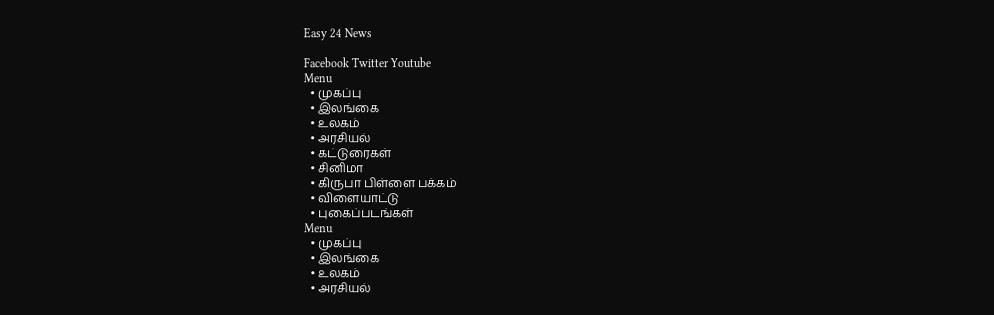Easy 24 News

Facebook Twitter Youtube
Menu
  • முகப்பு
  • இலங்கை
  • உலகம்
  • அரசியல்
  • கட்டுரைகள்
  • சினிமா
  • கிருபா பிள்ளை பக்கம்
  • விளையாட்டு
  • புகைப்படங்கள்
Menu
  • முகப்பு
  • இலங்கை
  • உலகம்
  • அரசியல்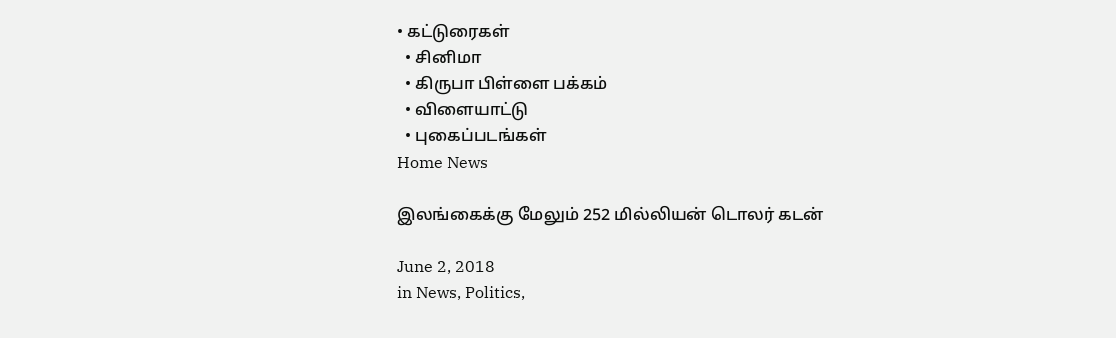• கட்டுரைகள்
  • சினிமா
  • கிருபா பிள்ளை பக்கம்
  • விளையாட்டு
  • புகைப்படங்கள்
Home News

இலங்கைக்கு மேலும் 252 மில்லியன் டொலர் கடன்

June 2, 2018
in News, Politics,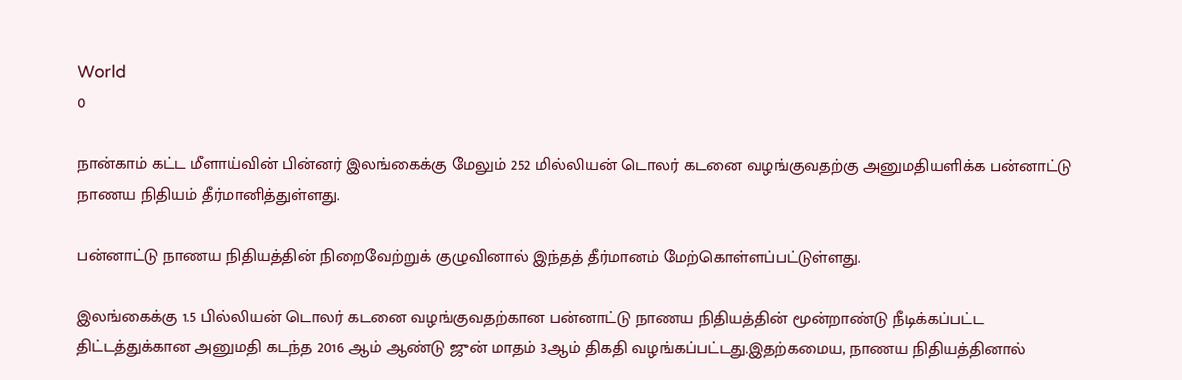World
0

நான்காம் கட்ட மீளாய்வின் பின்னர் இலங்கைக்கு மேலும் 252 மில்லியன் டொலர் கடனை வழங்குவதற்கு அனுமதியளிக்க பன்னாட்டு நாணய நிதியம் தீர்மானித்துள்ளது.

பன்னாட்டு நாணய நிதியத்தின் நிறைவேற்றுக் குழுவினால் இந்தத் தீர்மானம் மேற்கொள்ளப்பட்டுள்ளது.

இலங்கைக்கு 1.5 பில்லியன் டொலர் கடனை வழங்குவதற்கான பன்னாட்டு நாணய நிதியத்தின் மூன்றாண்டு நீடிக்கப்பட்ட திட்டத்துக்கான அனுமதி கடந்த 2016 ஆம் ஆண்டு ஜுன் மாதம் 3ஆம் திகதி வழங்கப்பட்டது.இதற்கமைய, நாணய நிதியத்தினால்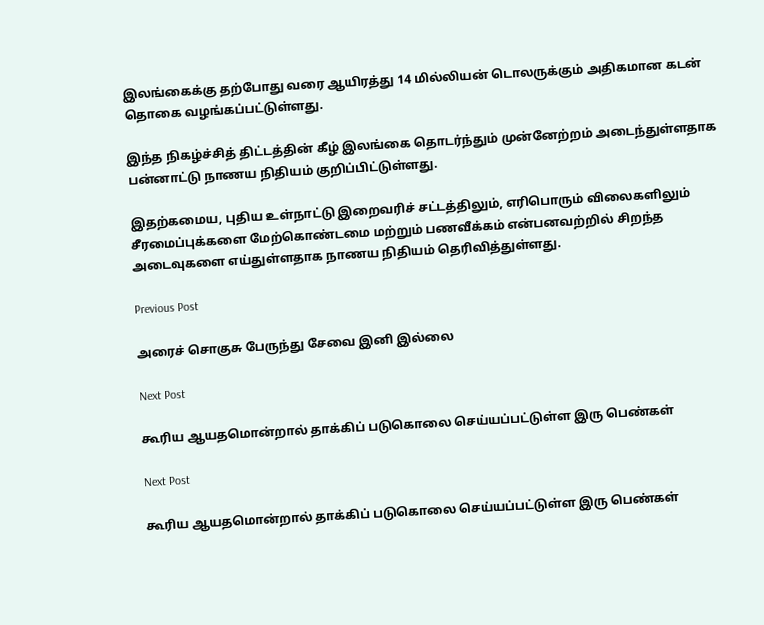இலங்கைக்கு தற்போது வரை ஆயிரத்து 14 மில்லியன் டொலருக்கும் அதிகமான கடன் தொகை வழங்கப்பட்டுள்ளது.

இந்த நிகழ்ச்சித் திட்டத்தின் கீழ் இலங்கை தொடர்ந்தும் முன்னேற்றம் அடைந்துள்ளதாக பன்னாட்டு நாணய நிதியம் குறிப்பிட்டுள்ளது.

இதற்கமைய, புதிய உள்நாட்டு இறைவரிச் சட்டத்திலும், எரிபொரும் விலைகளிலும் சீரமைப்புக்களை மேற்கொண்டமை மற்றும் பணவீக்கம் என்பனவற்றில் சிறந்த அடைவுகளை எய்துள்ளதாக நாணய நிதியம் தெரிவித்துள்ளது.

Previous Post

அரைச் சொகுசு பேருந்து சேவை இனி இல்லை

Next Post

கூரிய ஆயதமொன்றால் தாக்கிப் படுகொலை செய்யப்பட்டுள்ள இரு பெண்கள்

Next Post

கூரிய ஆயதமொன்றால் தாக்கிப் படுகொலை செய்யப்பட்டுள்ள இரு பெண்கள்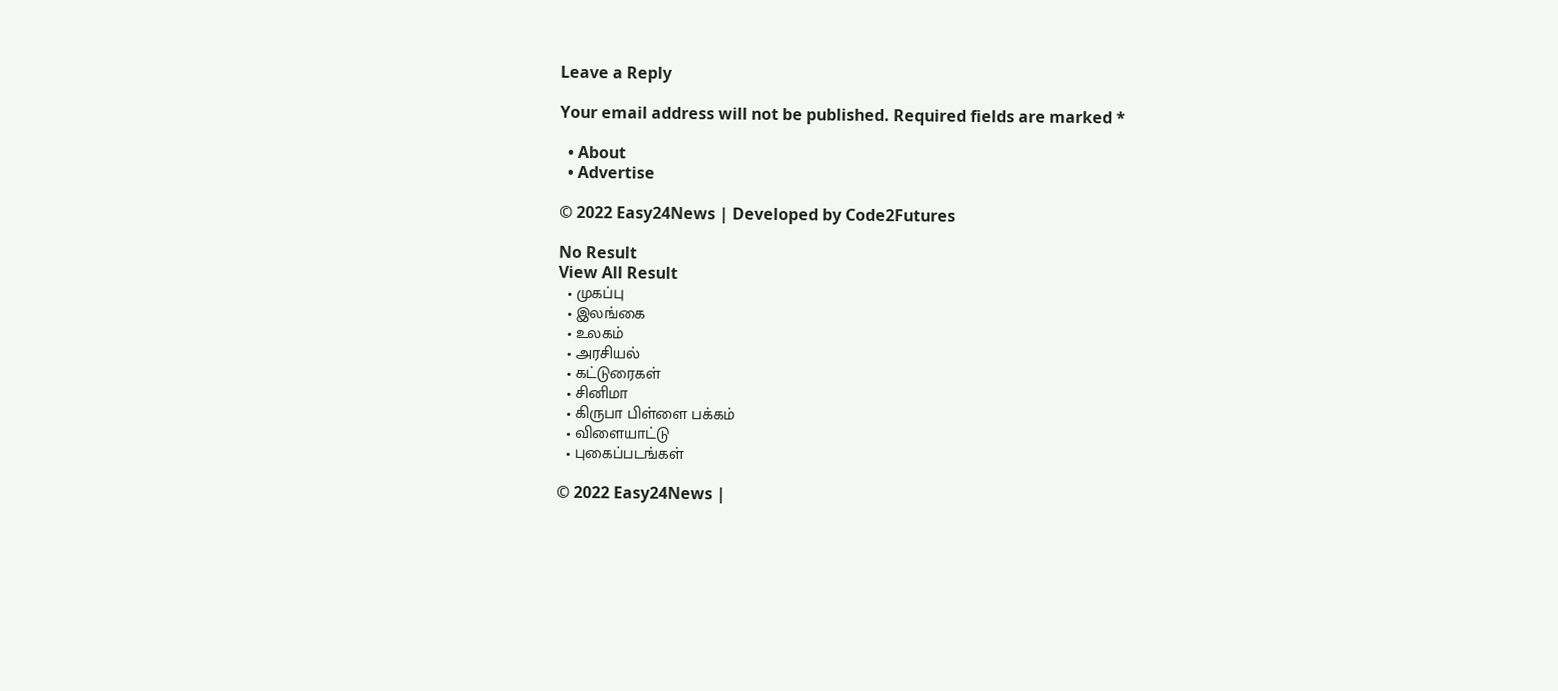Leave a Reply

Your email address will not be published. Required fields are marked *

  • About
  • Advertise

© 2022 Easy24News | Developed by Code2Futures

No Result
View All Result
  • முகப்பு
  • இலங்கை
  • உலகம்
  • அரசியல்
  • கட்டுரைகள்
  • சினிமா
  • கிருபா பிள்ளை பக்கம்
  • விளையாட்டு
  • புகைப்படங்கள்

© 2022 Easy24News |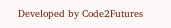Developed by Code2Futures